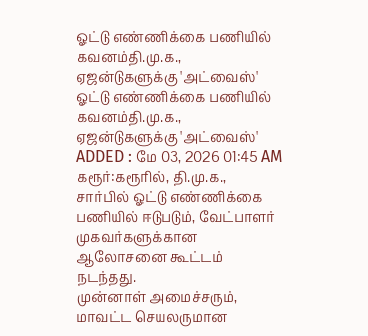ஓட்டு எண்ணிக்கை பணியில் கவனம்தி.மு.க., ஏஜன்டுகளுக்கு 'அட்வைஸ்'
ஓட்டு எண்ணிக்கை பணியில் கவனம்தி.மு.க., ஏஜன்டுகளுக்கு 'அட்வைஸ்'
ADDED : மே 03, 2026 01:45 AM
கரூர்:கரூரில், தி.மு.க., சார்பில் ஓட்டு எண்ணிக்கை பணியில் ஈடுபடும், வேட்பாளர் முகவர்களுக்கான ஆலோசனை கூட்டம் நடந்தது.
முன்னாள் அமைச்சரும், மாவட்ட செயலருமான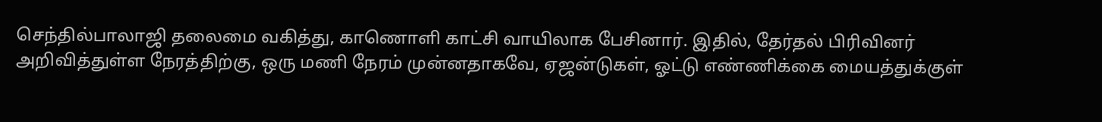செந்தில்பாலாஜி தலைமை வகித்து, காணொளி காட்சி வாயிலாக பேசினார். இதில், தேர்தல் பிரிவினர் அறிவித்துள்ள நேரத்திற்கு, ஒரு மணி நேரம் முன்னதாகவே, ஏஜன்டுகள், ஓட்டு எண்ணிக்கை மையத்துக்குள்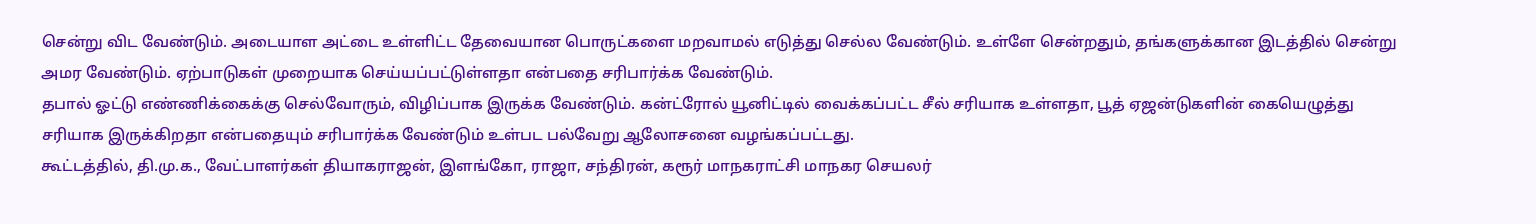சென்று விட வேண்டும். அடையாள அட்டை உள்ளிட்ட தேவையான பொருட்களை மறவாமல் எடுத்து செல்ல வேண்டும். உள்ளே சென்றதும், தங்களுக்கான இடத்தில் சென்று அமர வேண்டும். ஏற்பாடுகள் முறையாக செய்யப்பட்டுள்ளதா என்பதை சரிபார்க்க வேண்டும்.
தபால் ஓட்டு எண்ணிக்கைக்கு செல்வோரும், விழிப்பாக இருக்க வேண்டும். கன்ட்ரோல் யூனிட்டில் வைக்கப்பட்ட சீல் சரியாக உள்ளதா, பூத் ஏஜன்டுகளின் கையெழுத்து சரியாக இருக்கிறதா என்பதையும் சரிபார்க்க வேண்டும் உள்பட பல்வேறு ஆலோசனை வழங்கப்பட்டது.
கூட்டத்தில், தி.மு.க., வேட்பாளர்கள் தியாகராஜன், இளங்கோ, ராஜா, சந்திரன், கரூர் மாநகராட்சி மாநகர செயலர்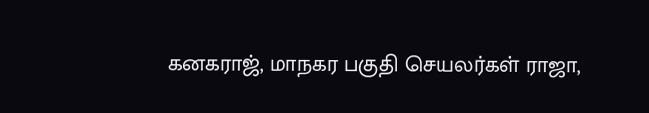கனகராஜ், மாநகர பகுதி செயலர்கள் ராஜா,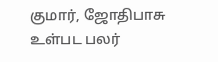குமார், ஜோதிபாசு உள்பட பலர்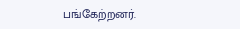பங்கேற்றனர்.